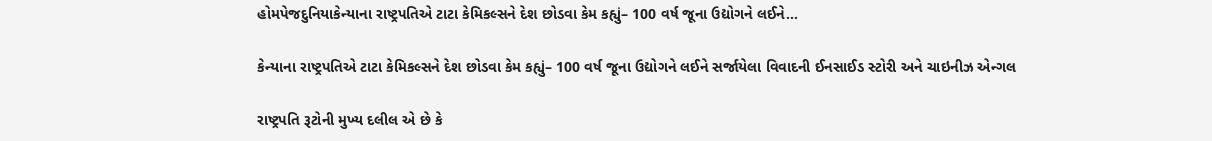હોમપેજદુનિયાકેન્યાના રાષ્ટ્રપતિએ ટાટા કેમિકલ્સને દેશ છોડવા કેમ કહ્યું– 100 વર્ષ જૂના ઉદ્યોગને લઈને...

કેન્યાના રાષ્ટ્રપતિએ ટાટા કેમિકલ્સને દેશ છોડવા કેમ કહ્યું– 100 વર્ષ જૂના ઉદ્યોગને લઈને સર્જાયેલા વિવાદની ઈનસાઈડ સ્ટોરી અને ચાઇનીઝ એન્ગલ

રાષ્ટ્રપતિ રૂટોની મુખ્ય દલીલ એ છે કે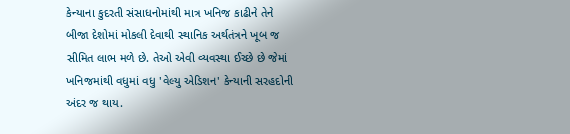કેન્યાના કુદરતી સંસાધનોમાંથી માત્ર ખનિજ કાઢીને તેને બીજા દેશોમાં મોકલી દેવાથી સ્થાનિક અર્થતંત્રને ખૂબ જ સીમિત લાભ મળે છે. તેઓ એવી વ્યવસ્થા ઈચ્છે છે જેમાં ખનિજમાંથી વધુમાં વધુ 'વેલ્યુ એડિશન' કેન્યાની સરહદોની અંદર જ થાય.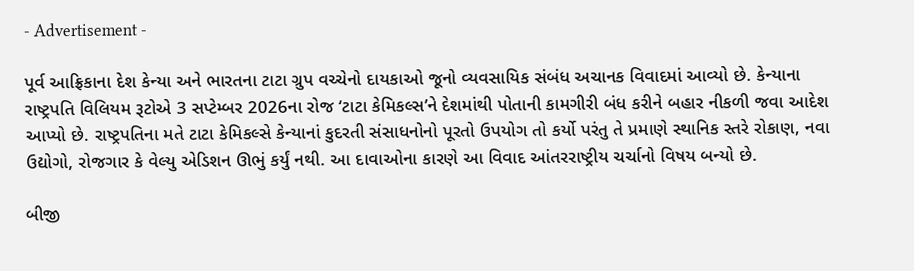- Advertisement -

પૂર્વ આફ્રિકાના દેશ કેન્યા અને ભારતના ટાટા ગ્રુપ વચ્ચેનો દાયકાઓ જૂનો વ્યવસાયિક સંબંધ અચાનક વિવાદમાં આવ્યો છે. કેન્યાના રાષ્ટ્રપતિ વિલિયમ રૂટોએ 3 સપ્ટેમ્બર 2026ના રોજ ‘ટાટા કેમિકલ્સ’ને દેશમાંથી પોતાની કામગીરી બંધ કરીને બહાર નીકળી જવા આદેશ આપ્યો છે. રાષ્ટ્રપતિના મતે ટાટા કેમિકલ્સે કેન્યાનાં કુદરતી સંસાધનોનો પૂરતો ઉપયોગ તો કર્યો પરંતુ તે પ્રમાણે સ્થાનિક સ્તરે રોકાણ, નવા ઉદ્યોગો, રોજગાર કે વેલ્યુ એડિશન ઊભું કર્યું નથી. આ દાવાઓના કારણે આ વિવાદ આંતરરાષ્ટ્રીય ચર્ચાનો વિષય બન્યો છે.

બીજી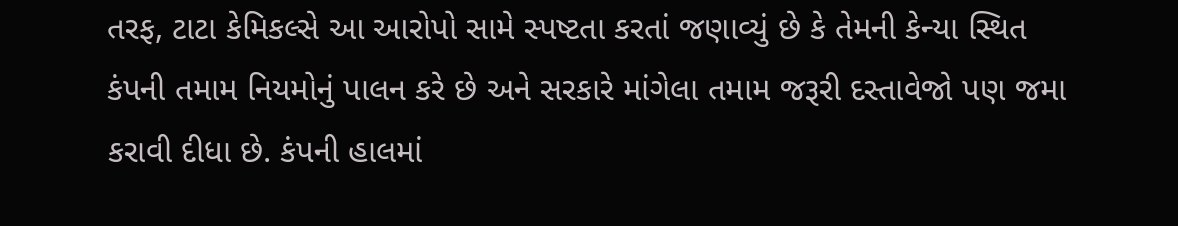તરફ, ટાટા કેમિકલ્સે આ આરોપો સામે સ્પષ્ટતા કરતાં જણાવ્યું છે કે તેમની કેન્યા સ્થિત કંપની તમામ નિયમોનું પાલન કરે છે અને સરકારે માંગેલા તમામ જરૂરી દસ્તાવેજો પણ જમા કરાવી દીધા છે. કંપની હાલમાં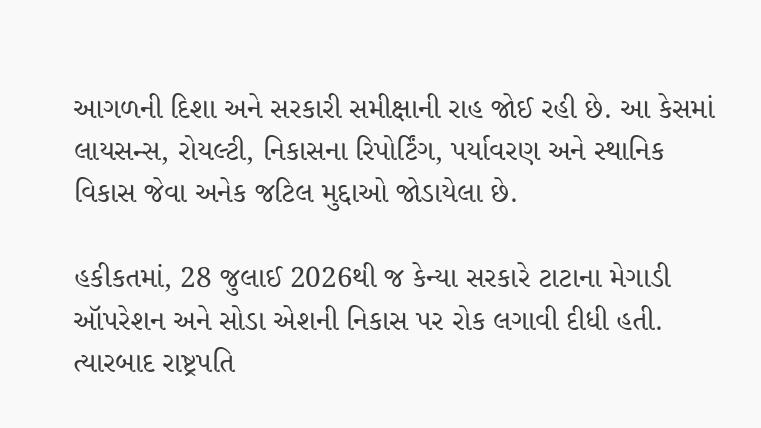આગળની દિશા અને સરકારી સમીક્ષાની રાહ જોઈ રહી છે. આ કેસમાં લાયસન્સ, રોયલ્ટી, નિકાસના રિપોર્ટિંગ, પર્યાવરણ અને સ્થાનિક વિકાસ જેવા અનેક જટિલ મુદ્દાઓ જોડાયેલા છે.

હકીકતમાં, 28 જુલાઈ 2026થી જ કેન્યા સરકારે ટાટાના મેગાડી ઑપરેશન અને સોડા એશની નિકાસ પર રોક લગાવી દીધી હતી. ત્યારબાદ રાષ્ટ્રપતિ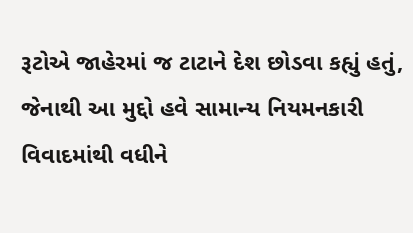રૂટોએ જાહેરમાં જ ટાટાને દેશ છોડવા કહ્યું હતું, જેનાથી આ મુદ્દો હવે સામાન્ય નિયમનકારી વિવાદમાંથી વધીને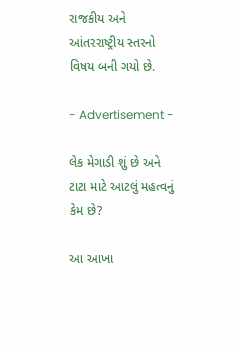રાજકીય અને આંતરરાષ્ટ્રીય સ્તરનો વિષય બની ગયો છે.

- Advertisement -

લેક મેગાડી શું છે અને ટાટા માટે આટલું મહત્વનું કેમ છે?

આ આખા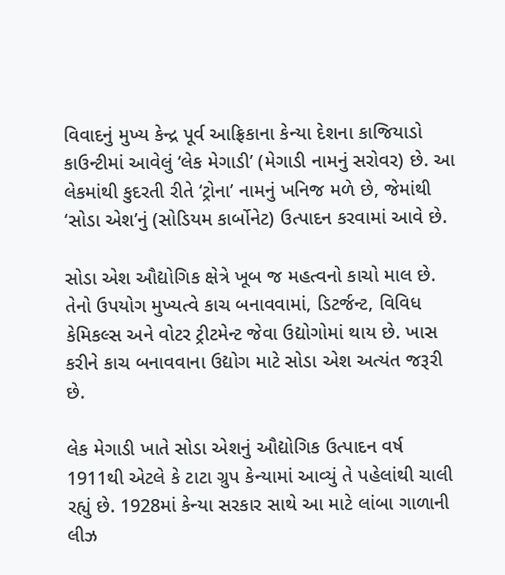વિવાદનું મુખ્ય કેન્દ્ર પૂર્વ આફ્રિકાના કેન્યા દેશના કાજિયાડો કાઉન્ટીમાં આવેલું ‘લેક મેગાડી’ (મેગાડી નામનું સરોવર) છે. આ લેકમાંથી કુદરતી રીતે ‘ટ્રોના’ નામનું ખનિજ મળે છે, જેમાંથી ‘સોડા એશ’નું (સોડિયમ કાર્બોનેટ) ઉત્પાદન કરવામાં આવે છે.

સોડા એશ ઔદ્યોગિક ક્ષેત્રે ખૂબ જ મહત્વનો કાચો માલ છે. તેનો ઉપયોગ મુખ્યત્વે કાચ બનાવવામાં, ડિટર્જન્ટ, વિવિધ કેમિકલ્સ અને વોટર ટ્રીટમેન્ટ જેવા ઉદ્યોગોમાં થાય છે. ખાસ કરીને કાચ બનાવવાના ઉદ્યોગ માટે સોડા એશ અત્યંત જરૂરી છે.

લેક મેગાડી ખાતે સોડા એશનું ઔદ્યોગિક ઉત્પાદન વર્ષ 1911થી એટલે કે ટાટા ગ્રુપ કેન્યામાં આવ્યું તે પહેલાંથી ચાલી રહ્યું છે. 1928માં કેન્યા સરકાર સાથે આ માટે લાંબા ગાળાની લીઝ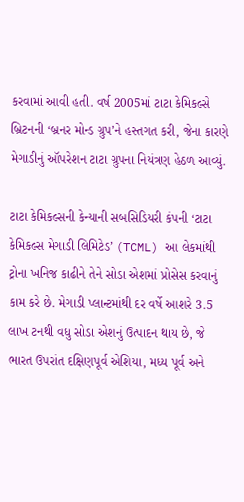કરવામાં આવી હતી. વર્ષ 2005માં ટાટા કેમિકલ્સે બ્રિટનની ‘બ્રનર મોન્ડ ગ્રુપ’ને હસ્તગત કરી, જેના કારણે મેગાડીનું ઑપરેશન ટાટા ગ્રુપના નિયંત્રણ હેઠળ આવ્યું.

ટાટા કેમિકલ્સની કેન્યાની સબસિડિયરી કંપની ‘ટાટા કેમિકલ્સ મેગાડી લિમિટેડ’ (TCML) આ લેકમાંથી ટ્રોના ખનિજ કાઢીને તેને સોડા એશમાં પ્રોસેસ કરવાનું કામ કરે છે. મેગાડી પ્લાન્ટમાંથી દર વર્ષે આશરે 3.5 લાખ ટનથી વધુ સોડા એશનું ઉત્પાદન થાય છે, જે ભારત ઉપરાંત દક્ષિણપૂર્વ એશિયા, મધ્ય પૂર્વ અને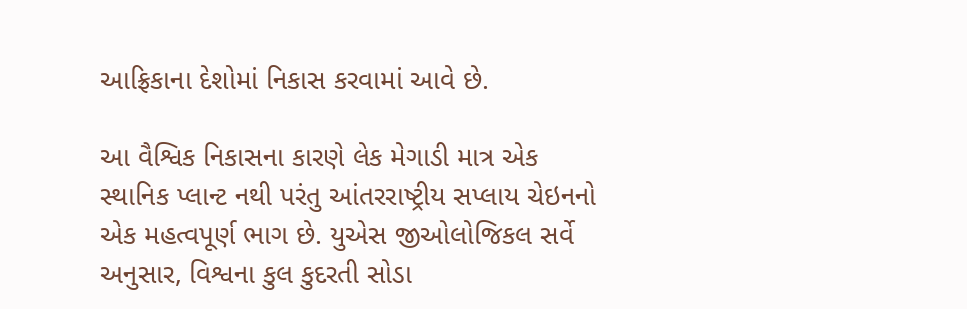આફ્રિકાના દેશોમાં નિકાસ કરવામાં આવે છે.

આ વૈશ્વિક નિકાસના કારણે લેક મેગાડી માત્ર એક સ્થાનિક પ્લાન્ટ નથી પરંતુ આંતરરાષ્ટ્રીય સપ્લાય ચેઇનનો એક મહત્વપૂર્ણ ભાગ છે. યુએસ જીઓલોજિકલ સર્વે અનુસાર, વિશ્વના કુલ કુદરતી સોડા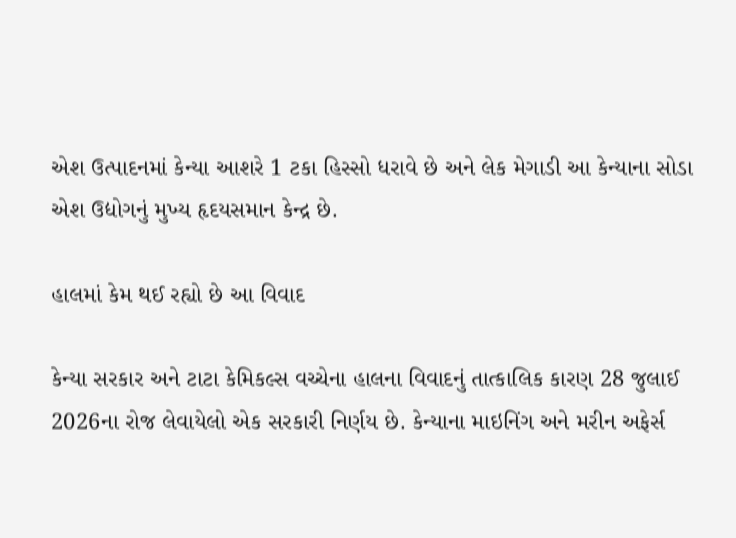એશ ઉત્પાદનમાં કેન્યા આશરે 1 ટકા હિસ્સો ધરાવે છે અને લેક મેગાડી આ કેન્યાના સોડા એશ ઉદ્યોગનું મુખ્ય હૃદયસમાન કેન્દ્ર છે.

હાલમાં કેમ થઈ રહ્યો છે આ વિવાદ

કેન્યા સરકાર અને ટાટા કેમિકલ્સ વચ્ચેના હાલના વિવાદનું તાત્કાલિક કારણ 28 જુલાઈ 2026ના રોજ લેવાયેલો એક સરકારી નિર્ણય છે. કેન્યાના માઇનિંગ અને મરીન અફેર્સ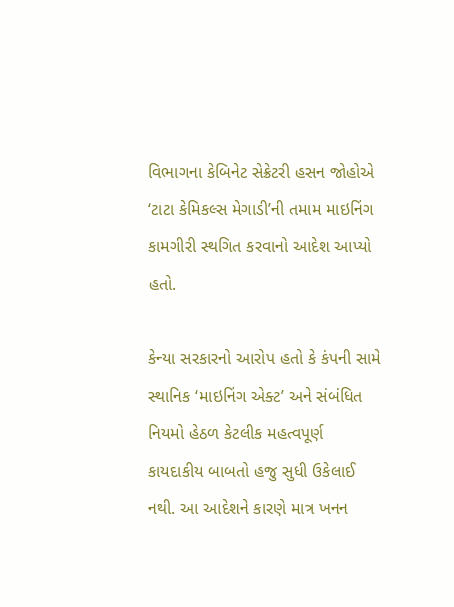વિભાગના કેબિનેટ સેક્રેટરી હસન જોહોએ ‘ટાટા કેમિકલ્સ મેગાડી’ની તમામ માઇનિંગ કામગીરી સ્થગિત કરવાનો આદેશ આપ્યો હતો.

કેન્યા સરકારનો આરોપ હતો કે કંપની સામે સ્થાનિક ‘માઇનિંગ એક્ટ’ અને સંબંધિત નિયમો હેઠળ કેટલીક મહત્વપૂર્ણ કાયદાકીય બાબતો હજુ સુધી ઉકેલાઈ નથી. આ આદેશને કારણે માત્ર ખનન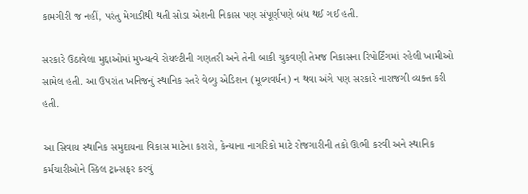કામગીરી જ નહીં, પરંતુ મેગાડીથી થતી સોડા એશની નિકાસ પણ સંપૂર્ણપણે બંધ થઈ ગઈ હતી.

સરકારે ઉઠાવેલા મુદ્દાઓમાં મુખ્યત્વે રોયલ્ટીની ગણતરી અને તેની બાકી ચુકવણી તેમજ નિકાસના રિપોર્ટિંગમાં રહેલી ખામીઓ સામેલ હતી. આ ઉપરાંત ખનિજનું સ્થાનિક સ્તરે વેલ્યુ એડિશન (મૂલ્યવર્ધન) ન થવા અંગે પણ સરકારે નારાજગી વ્યક્ત કરી હતી.

આ સિવાય સ્થાનિક સમુદાયના વિકાસ માટેના કરારો, કેન્યાના નાગરિકો માટે રોજગારીની તકો ઊભી કરવી અને સ્થાનિક કર્મચારીઓને સ્કિલ ટ્રાન્સફર કરવું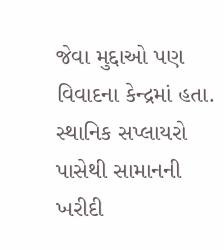જેવા મુદ્દાઓ પણ વિવાદના કેન્દ્રમાં હતા. સ્થાનિક સપ્લાયરો પાસેથી સામાનની ખરીદી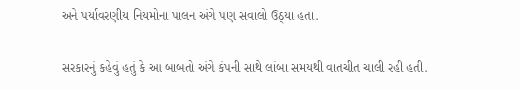અને પર્યાવરણીય નિયમોના પાલન અંગે પણ સવાલો ઉઠ્યા હતા.

સરકારનું કહેવું હતું કે આ બાબતો અંગે કંપની સાથે લાંબા સમયથી વાતચીત ચાલી રહી હતી.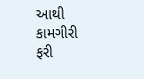આથી કામગીરી ફરી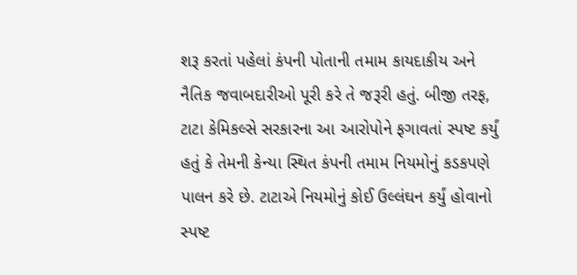શરૂ કરતાં પહેલાં કંપની પોતાની તમામ કાયદાકીય અને નૈતિક જવાબદારીઓ પૂરી કરે તે જરૂરી હતું. બીજી તરફ, ટાટા કેમિકલ્સે સરકારના આ આરોપોને ફગાવતાં સ્પષ્ટ કર્યું હતું કે તેમની કેન્યા સ્થિત કંપની તમામ નિયમોનું કડકપણે પાલન કરે છે. ટાટાએ નિયમોનું કોઈ ઉલ્લંઘન કર્યું હોવાનો સ્પષ્ટ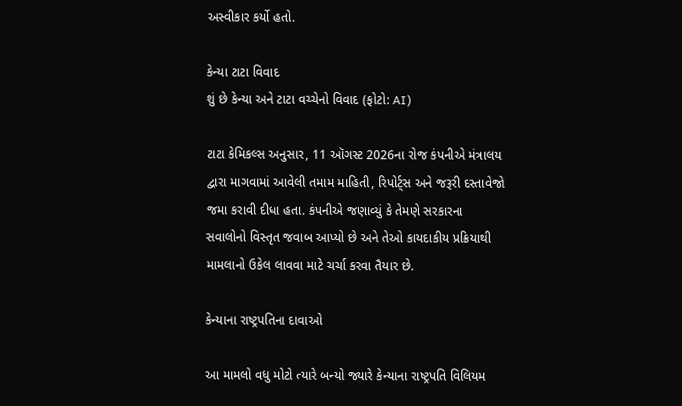અસ્વીકાર કર્યો હતો.

કેન્યા ટાટા વિવાદ
શું છે કેન્યા અને ટાટા વચ્ચેનો વિવાદ (ફોટો: AI)

ટાટા કેમિકલ્સ અનુસાર, 11 ઑગસ્ટ 2026ના રોજ કંપનીએ મંત્રાલય દ્વારા માગવામાં આવેલી તમામ માહિતી, રિપોર્ટ્સ અને જરૂરી દસ્તાવેજો જમા કરાવી દીધા હતા. કંપનીએ જણાવ્યું કે તેમણે સરકારના સવાલોનો વિસ્તૃત જવાબ આપ્યો છે અને તેઓ કાયદાકીય પ્રક્રિયાથી મામલાનો ઉકેલ લાવવા માટે ચર્ચા કરવા તૈયાર છે.

કેન્યાના રાષ્ટ્રપતિના દાવાઓ

આ મામલો વધુ મોટો ત્યારે બન્યો જ્યારે કેન્યાના રાષ્ટ્રપતિ વિલિયમ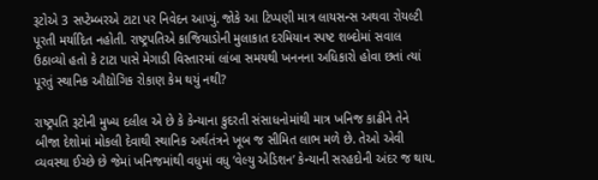રૂટોએ 3 સપ્ટેમ્બરએ ટાટા પર નિવેદન આપ્યું. જોકે આ ટિપ્પણી માત્ર લાયસન્સ અથવા રોયલ્ટી પૂરતી મર્યાદિત નહોતી. રાષ્ટ્રપતિએ કાજિયાડોની મુલાકાત દરમિયાન સ્પષ્ટ શબ્દોમાં સવાલ ઉઠાવ્યો હતો કે ટાટા પાસે મેગાડી વિસ્તારમાં લાંબા સમયથી ખનનના અધિકારો હોવા છતાં ત્યાં પૂરતું સ્થાનિક ઔદ્યોગિક રોકાણ કેમ થયું નથી?

રાષ્ટ્રપતિ રૂટોની મુખ્ય દલીલ એ છે કે કેન્યાના કુદરતી સંસાધનોમાંથી માત્ર ખનિજ કાઢીને તેને બીજા દેશોમાં મોકલી દેવાથી સ્થાનિક અર્થતંત્રને ખૂબ જ સીમિત લાભ મળે છે. તેઓ એવી વ્યવસ્થા ઈચ્છે છે જેમાં ખનિજમાંથી વધુમાં વધુ ‘વેલ્યુ એડિશન’ કેન્યાની સરહદોની અંદર જ થાય.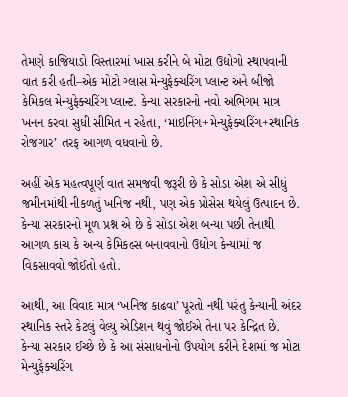તેમણે કાજિયાડો વિસ્તારમાં ખાસ કરીને બે મોટા ઉદ્યોગો સ્થાપવાની વાત કરી હતી–એક મોટો ગ્લાસ મેન્યુફેક્ચરિંગ પ્લાન્ટ અને બીજો કેમિકલ મેન્યુફેક્ચરિંગ પ્લાન્ટ. કેન્યા સરકારનો નવો અભિગમ માત્ર ખનન કરવા સુધી સીમિત ન રહેતા, ‘માઇનિંગ+મેન્યુફેક્ચરિંગ+સ્થાનિક રોજગાર’ તરફ આગળ વધવાનો છે.

અહીં એક મહત્વપૂર્ણ વાત સમજવી જરૂરી છે કે સોડા એશ એ સીધું જમીનમાંથી નીકળતું ખનિજ નથી, પણ એક પ્રોસેસ થયેલું ઉત્પાદન છે. કેન્યા સરકારનો મૂળ પ્રશ્ન એ છે કે સોડા એશ બન્યા પછી તેનાથી આગળ કાચ કે અન્ય કેમિકલ્સ બનાવવાનો ઉદ્યોગ કેન્યામાં જ વિકસાવવો જોઈતો હતો.

આથી, આ વિવાદ માત્ર ‘ખનિજ કાઢવા’ પૂરતો નથી પરંતુ કેન્યાની અંદર સ્થાનિક સ્તરે કેટલું વેલ્યુ એડિશન થવું જોઈએ તેના પર કેન્દ્રિત છે. કેન્યા સરકાર ઈચ્છે છે કે આ સંસાધનોનો ઉપયોગ કરીને દેશમાં જ મોટા મેન્યુફેક્ચરિંગ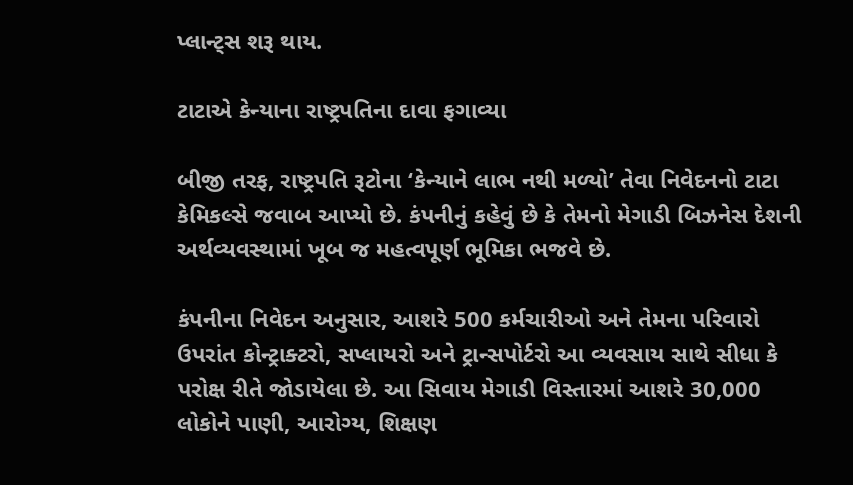પ્લાન્ટ્સ શરૂ થાય.

ટાટાએ કેન્યાના રાષ્ટ્રપતિના દાવા ફગાવ્યા

બીજી તરફ, રાષ્ટ્રપતિ રૂટોના ‘કેન્યાને લાભ નથી મળ્યો’ તેવા નિવેદનનો ટાટા કેમિકલ્સે જવાબ આપ્યો છે. કંપનીનું કહેવું છે કે તેમનો મેગાડી બિઝનેસ દેશની અર્થવ્યવસ્થામાં ખૂબ જ મહત્વપૂર્ણ ભૂમિકા ભજવે છે.

કંપનીના નિવેદન અનુસાર, આશરે 500 કર્મચારીઓ અને તેમના પરિવારો ઉપરાંત કોન્ટ્રાક્ટરો, સપ્લાયરો અને ટ્રાન્સપોર્ટરો આ વ્યવસાય સાથે સીધા કે પરોક્ષ રીતે જોડાયેલા છે. આ સિવાય મેગાડી વિસ્તારમાં આશરે 30,000 લોકોને પાણી, આરોગ્ય, શિક્ષણ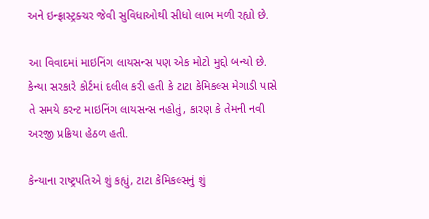અને ઇન્ફ્રાસ્ટ્રક્ચર જેવી સુવિધાઓથી સીધો લાભ મળી રહ્યો છે.

આ વિવાદમાં માઇનિંગ લાયસન્સ પણ એક મોટો મુદ્દો બન્યો છે. કેન્યા સરકારે કોર્ટમાં દલીલ કરી હતી કે ટાટા કેમિકલ્સ મેગાડી પાસે તે સમયે કરન્ટ માઇનિંગ લાયસન્સ નહોતું, કારણ કે તેમની નવી અરજી પ્રક્રિયા હેઠળ હતી.

કેન્યાના રાષ્ટ્રપતિએ શું કહ્યું, ટાટા કેમિકલ્સનું શું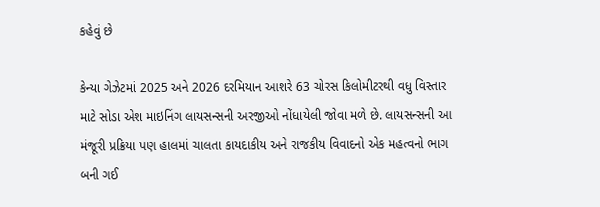કહેવું છે

કેન્યા ગેઝેટમાં 2025 અને 2026 દરમિયાન આશરે 63 ચોરસ કિલોમીટરથી વધુ વિસ્તાર માટે સોડા એશ માઇનિંગ લાયસન્સની અરજીઓ નોંધાયેલી જોવા મળે છે. લાયસન્સની આ મંજૂરી પ્રક્રિયા પણ હાલમાં ચાલતા કાયદાકીય અને રાજકીય વિવાદનો એક મહત્વનો ભાગ બની ગઈ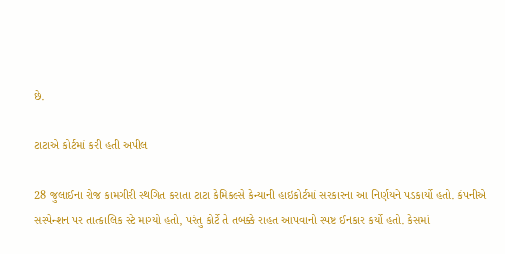છે.

ટાટાએ કોર્ટમાં કરી હતી અપીલ

28 જુલાઈના રોજ કામગીરી સ્થગિત કરાતા ટાટા કેમિકલ્સે કેન્યાની હાઇકોર્ટમાં સરકારના આ નિર્ણયને પડકાર્યો હતો. કંપનીએ સસ્પેન્શન પર તાત્કાલિક સ્ટે માગ્યો હતો, પરંતુ કોર્ટે તે તબક્કે રાહત આપવાનો સ્પષ્ટ ઈનકાર કર્યો હતો. કેસમાં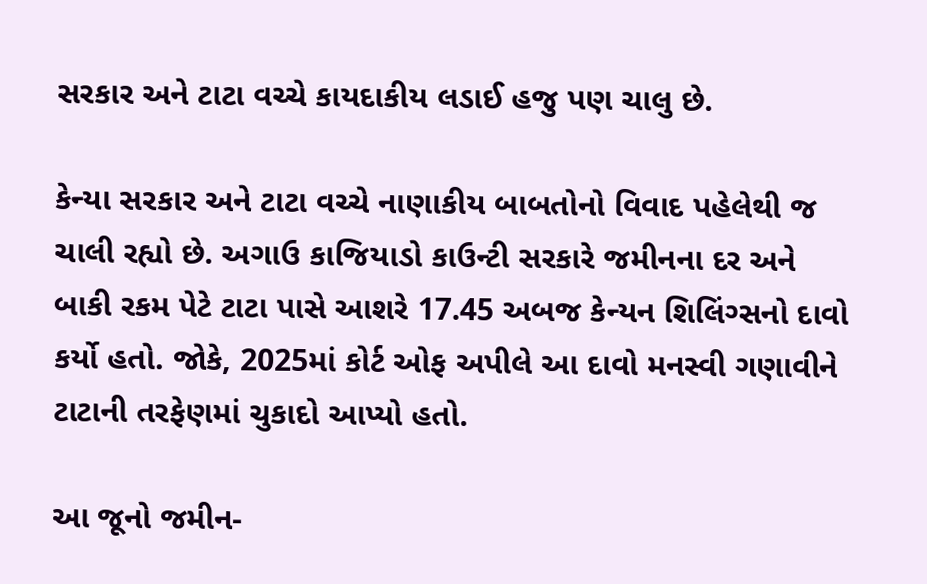સરકાર અને ટાટા વચ્ચે કાયદાકીય લડાઈ હજુ પણ ચાલુ છે.

કેન્યા સરકાર અને ટાટા વચ્ચે નાણાકીય બાબતોનો વિવાદ પહેલેથી જ ચાલી રહ્યો છે. અગાઉ કાજિયાડો કાઉન્ટી સરકારે જમીનના દર અને બાકી રકમ પેટે ટાટા પાસે આશરે 17.45 અબજ કેન્યન શિલિંગ્સનો દાવો કર્યો હતો. જોકે, 2025માં કોર્ટ ઓફ અપીલે આ દાવો મનસ્વી ગણાવીને ટાટાની તરફેણમાં ચુકાદો આપ્યો હતો.

આ જૂનો જમીન-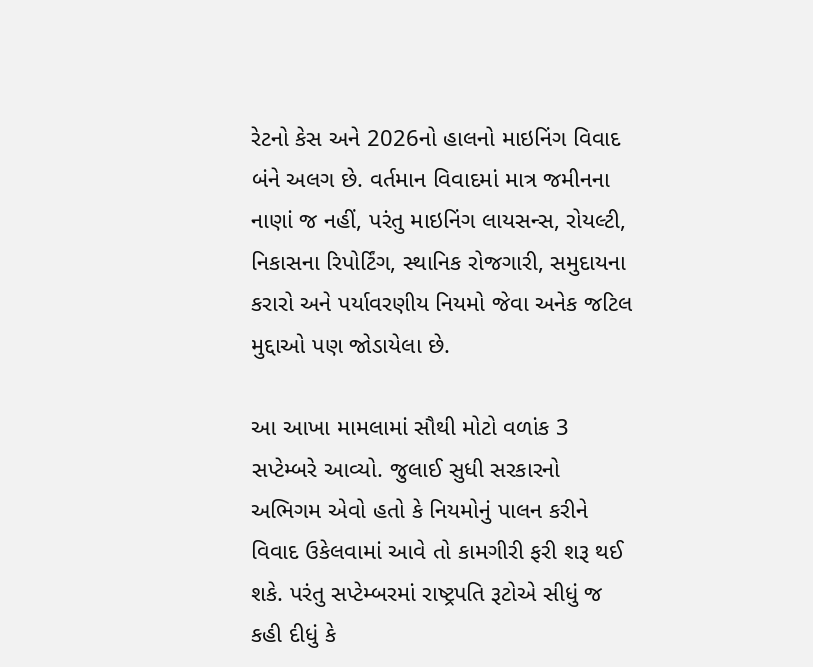રેટનો કેસ અને 2026નો હાલનો માઇનિંગ વિવાદ બંને અલગ છે. વર્તમાન વિવાદમાં માત્ર જમીનના નાણાં જ નહીં, પરંતુ માઇનિંગ લાયસન્સ, રોયલ્ટી, નિકાસના રિપોર્ટિંગ, સ્થાનિક રોજગારી, સમુદાયના કરારો અને પર્યાવરણીય નિયમો જેવા અનેક જટિલ મુદ્દાઓ પણ જોડાયેલા છે.

આ આખા મામલામાં સૌથી મોટો વળાંક 3 સપ્ટેમ્બરે આવ્યો. જુલાઈ સુધી સરકારનો અભિગમ એવો હતો કે નિયમોનું પાલન કરીને વિવાદ ઉકેલવામાં આવે તો કામગીરી ફરી શરૂ થઈ શકે. પરંતુ સપ્ટેમ્બરમાં રાષ્ટ્રપતિ રૂટોએ સીધું જ કહી દીધું કે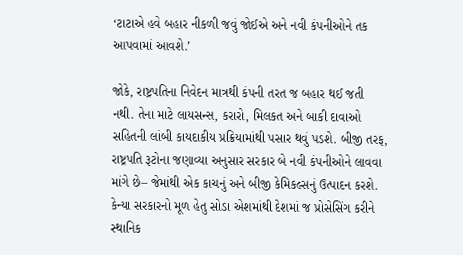‘ટાટાએ હવે બહાર નીકળી જવું જોઈએ અને નવી કંપનીઓને તક આપવામાં આવશે.’

જોકે, રાષ્ટ્રપતિના નિવેદન માત્રથી કંપની તરત જ બહાર થઈ જતી નથી. તેના માટે લાયસન્સ, કરારો, મિલકત અને બાકી દાવાઓ સહિતની લાંબી કાયદાકીય પ્રક્રિયામાંથી પસાર થવું પડશે. બીજી તરફ, રાષ્ટ્રપતિ રૂટોના જણાવ્યા અનુસાર સરકાર બે નવી કંપનીઓને લાવવા માંગે છે– જેમાંથી એક કાચનું અને બીજી કેમિકલ્સનું ઉત્પાદન કરશે. કેન્યા સરકારનો મૂળ હેતુ સોડા એશમાંથી દેશમાં જ પ્રોસેસિંગ કરીને સ્થાનિક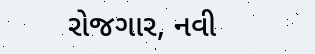રોજગાર, નવી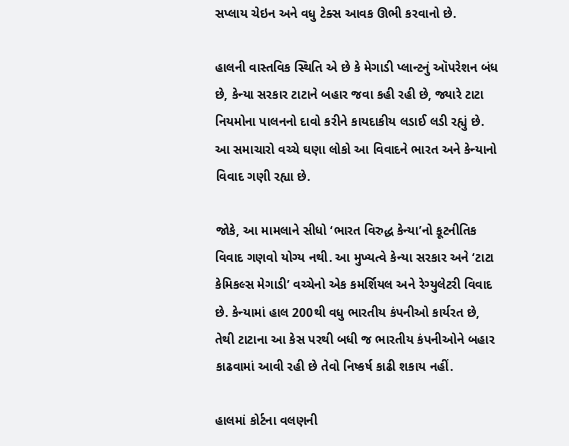સપ્લાય ચેઇન અને વધુ ટેક્સ આવક ઊભી કરવાનો છે.

હાલની વાસ્તવિક સ્થિતિ એ છે કે મેગાડી પ્લાન્ટનું ઑપરેશન બંધ છે, કેન્યા સરકાર ટાટાને બહાર જવા કહી રહી છે, જ્યારે ટાટા નિયમોના પાલનનો દાવો કરીને કાયદાકીય લડાઈ લડી રહ્યું છે. આ સમાચારો વચ્ચે ઘણા લોકો આ વિવાદને ભારત અને કેન્યાનો વિવાદ ગણી રહ્યા છે.

જોકે, આ મામલાને સીધો ‘ભારત વિરુદ્ધ કેન્યા’નો કૂટનીતિક વિવાદ ગણવો યોગ્ય નથી. આ મુખ્યત્વે કેન્યા સરકાર અને ‘ટાટા કેમિકલ્સ મેગાડી’ વચ્ચેનો એક કમર્શિયલ અને રેગ્યુલેટરી વિવાદ છે. કેન્યામાં હાલ 200થી વધુ ભારતીય કંપનીઓ કાર્યરત છે, તેથી ટાટાના આ કેસ પરથી બધી જ ભારતીય કંપનીઓને બહાર કાઢવામાં આવી રહી છે તેવો નિષ્કર્ષ કાઢી શકાય નહીં.

હાલમાં કોર્ટના વલણની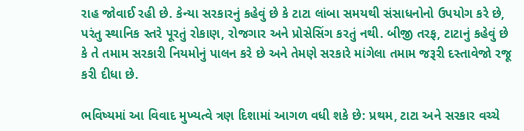રાહ જોવાઈ રહી છે. કેન્યા સરકારનું કહેવું છે કે ટાટા લાંબા સમયથી સંસાધનોનો ઉપયોગ કરે છે, પરંતુ સ્થાનિક સ્તરે પૂરતું રોકાણ, રોજગાર અને પ્રોસેસિંગ કરતું નથી. બીજી તરફ, ટાટાનું કહેવું છે કે તે તમામ સરકારી નિયમોનું પાલન કરે છે અને તેમણે સરકારે માંગેલા તમામ જરૂરી દસ્તાવેજો રજૂ કરી દીધા છે.

ભવિષ્યમાં આ વિવાદ મુખ્યત્વે ત્રણ દિશામાં આગળ વધી શકે છે: પ્રથમ, ટાટા અને સરકાર વચ્ચે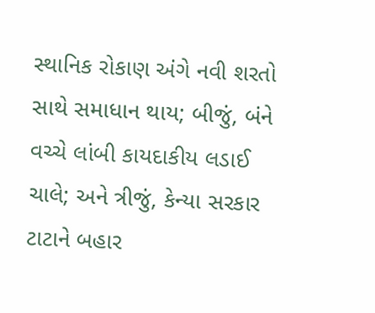સ્થાનિક રોકાણ અંગે નવી શરતો સાથે સમાધાન થાય; બીજું, બંને વચ્ચે લાંબી કાયદાકીય લડાઈ ચાલે; અને ત્રીજું, કેન્યા સરકાર ટાટાને બહાર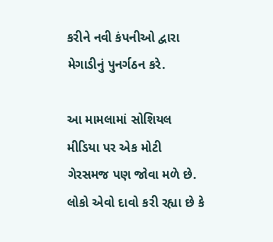કરીને નવી કંપનીઓ દ્વારા મેગાડીનું પુનર્ગઠન કરે.

આ મામલામાં સોશિયલ મીડિયા પર એક મોટી ગેરસમજ પણ જોવા મળે છે. લોકો એવો દાવો કરી રહ્યા છે કે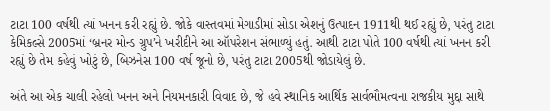ટાટા 100 વર્ષથી ત્યાં ખનન કરી રહ્યું છે. જોકે વાસ્તવમાં મેગાડીમાં સોડા એશનું ઉત્પાદન 1911થી થઈ રહ્યું છે, પરંતુ ટાટા કેમિકલ્સે 2005માં ‘બ્રનર મોન્ડ ગ્રુપ’ને ખરીદીને આ ઑપરેશન સંભાળ્યું હતું. આથી ટાટા પોતે 100 વર્ષથી ત્યાં ખનન કરી રહ્યું છે તેમ કહેવું ખોટું છે, બિઝનેસ 100 વર્ષ જૂનો છે, પરંતુ ટાટા 2005થી જોડાયેલું છે.

અંતે આ એક ચાલી રહેલો ખનન અને નિયમનકારી વિવાદ છે, જે હવે સ્થાનિક આર્થિક સાર્વભૌમત્વના રાજકીય મુદ્દા સાથે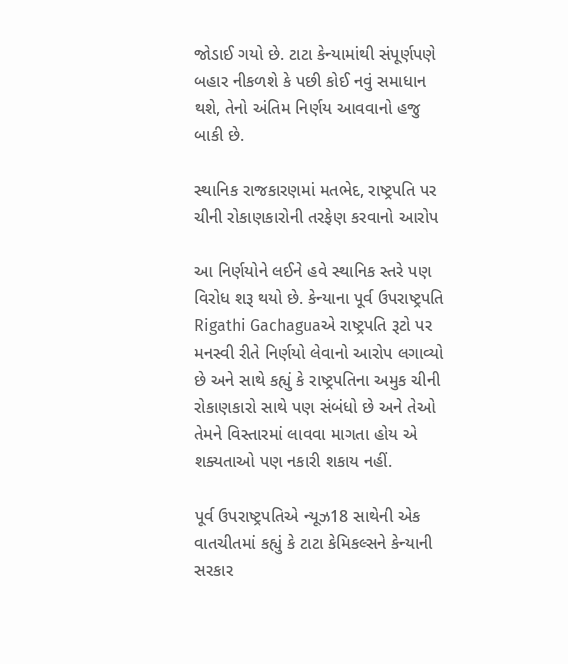જોડાઈ ગયો છે. ટાટા કેન્યામાંથી સંપૂર્ણપણે બહાર નીકળશે કે પછી કોઈ નવું સમાધાન થશે, તેનો અંતિમ નિર્ણય આવવાનો હજુ બાકી છે.

સ્થાનિક રાજકારણમાં મતભેદ, રાષ્ટ્રપતિ પર ચીની રોકાણકારોની તરફેણ કરવાનો આરોપ

આ નિર્ણયોને લઈને હવે સ્થાનિક સ્તરે પણ વિરોધ શરૂ થયો છે. કેન્યાના પૂર્વ ઉપરાષ્ટ્રપતિ Rigathi Gachaguaએ રાષ્ટ્રપતિ રૂટો પર મનસ્વી રીતે નિર્ણયો લેવાનો આરોપ લગાવ્યો છે અને સાથે કહ્યું કે રાષ્ટ્રપતિના અમુક ચીની રોકાણકારો સાથે પણ સંબંધો છે અને તેઓ તેમને વિસ્તારમાં લાવવા માગતા હોય એ શક્યતાઓ પણ નકારી શકાય નહીં.

પૂર્વ ઉપરાષ્ટ્રપતિએ ન્યૂઝ18 સાથેની એક વાતચીતમાં કહ્યું કે ટાટા કેમિકલ્સને કેન્યાની સરકાર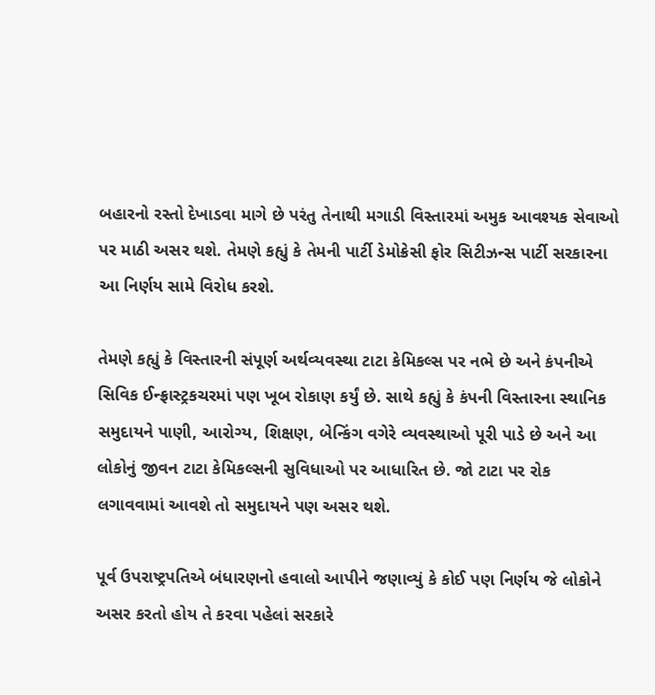બહારનો રસ્તો દેખાડવા માગે છે પરંતુ તેનાથી મગાડી વિસ્તારમાં અમુક આવશ્યક સેવાઓ પર માઠી અસર થશે. તેમણે કહ્યું કે તેમની પાર્ટી ડેમોક્રેસી ફોર સિટીઝન્સ પાર્ટી સરકારના આ નિર્ણય સામે વિરોધ કરશે.

તેમણે કહ્યું કે વિસ્તારની સંપૂર્ણ અર્થવ્યવસ્થા ટાટા કેમિકલ્સ પર નભે છે અને કંપનીએ સિવિક ઈન્ફ્રાસ્ટ્રકચરમાં પણ ખૂબ રોકાણ કર્યું છે. સાથે કહ્યું કે કંપની વિસ્તારના સ્થાનિક સમુદાયને પાણી, આરોગ્ય, શિક્ષણ, બેન્કિંગ વગેરે વ્યવસ્થાઓ પૂરી પાડે છે અને આ લોકોનું જીવન ટાટા કેમિકલ્સની સુવિધાઓ પર આધારિત છે. જો ટાટા પર રોક લગાવવામાં આવશે તો સમુદાયને પણ અસર થશે.

પૂર્વ ઉપરાષ્ટ્રપતિએ બંધારણનો હવાલો આપીને જણાવ્યું કે કોઈ પણ નિર્ણય જે લોકોને અસર કરતો હોય તે કરવા પહેલાં સરકારે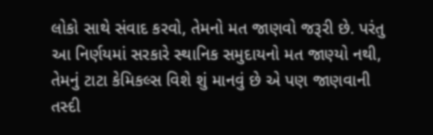લોકો સાથે સંવાદ કરવો, તેમનો મત જાણવો જરૂરી છે. પરંતુ આ નિર્ણયમાં સરકારે સ્થાનિક સમુદાયનો મત જાણ્યો નથી, તેમનું ટાટા કેમિકલ્સ વિશે શું માનવું છે એ પણ જાણવાની તસ્દી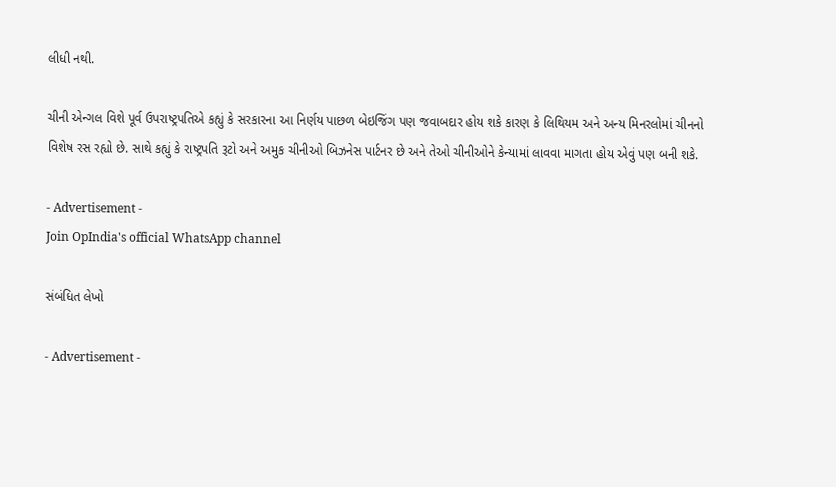લીધી નથી.

ચીની એન્ગલ વિશે પૂર્વ ઉપરાષ્ટ્રપતિએ કહ્યું કે સરકારના આ નિર્ણય પાછળ બેઇજિંગ પણ જવાબદાર હોય શકે કારણ કે લિથિયમ અને અન્ય મિનરલોમાં ચીનનો વિશેષ રસ રહ્યો છે. સાથે કહ્યું કે રાષ્ટ્રપતિ રૂટો અને અમુક ચીનીઓ બિઝનેસ પાર્ટનર છે અને તેઓ ચીનીઓને કેન્યામાં લાવવા માગતા હોય એવું પણ બની શકે.

- Advertisement -
Join OpIndia's official WhatsApp channel

સંબંધિત લેખો

- Advertisement -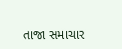તાજા સમાચાર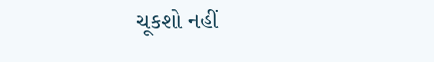ચૂકશો નહીં